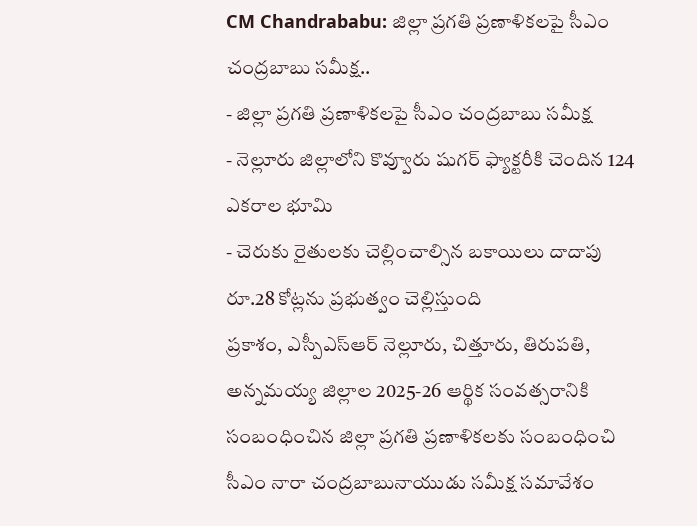CM Chandrababu: జిల్లా ప్రగతి ప్రణాళికలపై సీఎం చంద్రబాబు సమీక్ష..
- జిల్లా ప్రగతి ప్రణాళికలపై సీఎం చంద్రబాబు సమీక్ష
- నెల్లూరు జిల్లాలోని కొవ్వూరు షుగర్ ఫ్యాక్టరీకి చెందిన 124 ఎకరాల భూమి
- చెరుకు రైతులకు చెల్లించాల్సిన బకాయిలు దాదాపు రూ.28 కోట్లను ప్రభుత్వం చెల్లిస్తుంది
ప్రకాశం, ఎస్పీఎస్ఆర్ నెల్లూరు, చిత్తూరు, తిరుపతి, అన్నమయ్య జిల్లాల 2025-26 ఆర్థిక సంవత్సరానికి సంబంధించిన జిల్లా ప్రగతి ప్రణాళికలకు సంబంధించి సీఎం నారా చంద్రబాబునాయుడు సమీక్ష సమావేశం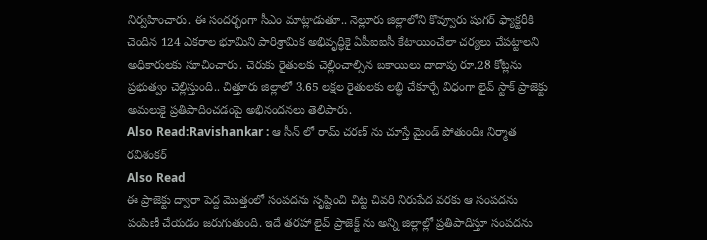నిర్వహించారు. ఈ సందర్భంగా సీఎం మాట్లాడుతూ.. నెల్లూరు జిల్లాలోని కొవ్వూరు షుగర్ ఫ్యాక్టరీకి చెందిన 124 ఎకరాల భూమిని పారిశ్రామిక అభివృద్ధికై ఏపీఐఐసీ కేటాయించేలా చర్యలు చేపట్టాలని అధికారులకు సూచించారు. చెరుకు రైతులకు చెల్లించాల్సిన బకాయిలు దాదాపు రూ.28 కోట్లను ప్రభుత్వం చెల్లిస్తుంది.. చిత్తూరు జిల్లాలో 3.65 లక్షల రైతులకు లబ్ధి చేకూర్చే విధంగా లైవ్ స్టాక్ ప్రాజెక్టు అమలుకై ప్రతిపాదించడంపై అభినందనలు తెలిపారు.
Also Read:Ravishankar : ఆ సీన్ లో రామ్ చరణ్ ను చూస్తే మైండ్ పోతుందిః నిర్మాత రవిశంకర్
Also Read
ఈ ప్రాజెక్టు ద్వారా పెద్ద మొత్తంలో సంపదను సృష్టించి చిట్ట చివరి నిరుపేద వరకు ఆ సంపదను పంపిణీ చేయడం జరుగుతుంది. ఇదే తరహా లైవ్ ప్రాజెక్ట్ ను అన్ని జిల్లాల్లో ప్రతిపాదిస్తూ సంపదను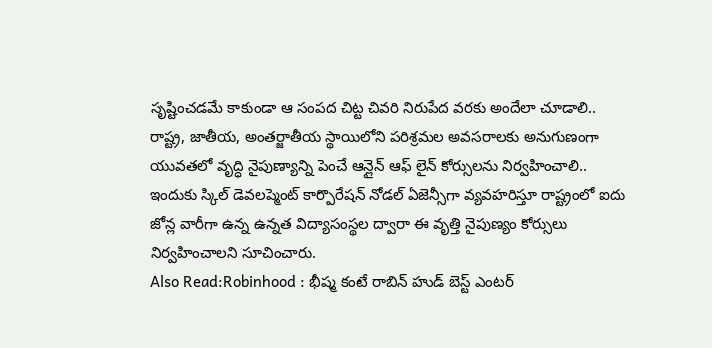సృష్టించడమే కాకుండా ఆ సంపద చిట్ట చివరి నిరుపేద వరకు అందేలా చూడాలి.. రాష్ట్ర, జాతీయ, అంతర్జాతీయ స్థాయిలోని పరిశ్రమల అవసరాలకు అనుగుణంగా యువతలో వృద్ధి నైపుణ్యాన్ని పెంచే ఆన్లైన్ ఆఫ్ లైన్ కోర్సులను నిర్వహించాలి.. ఇందుకు స్కిల్ డెవలప్మెంట్ కార్పొరేషన్ నోడల్ ఏజెన్సీగా వ్యవహరిస్తూ రాష్ట్రంలో ఐదు జోన్ల వారీగా ఉన్న ఉన్నత విద్యాసంస్థల ద్వారా ఈ వృత్తి నైపుణ్యం కోర్సులు నిర్వహించాలని సూచించారు.
Also Read:Robinhood : భీష్మ కంటే రాబిన్ హుడ్ బెస్ట్ ఎంటర్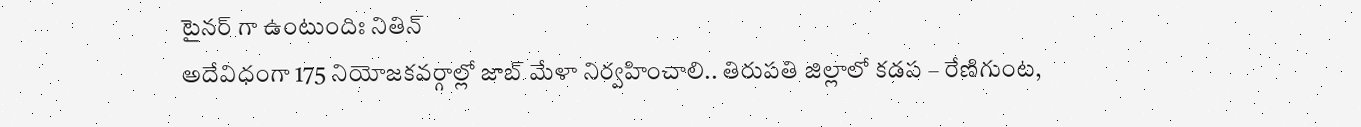టైనర్ గా ఉంటుందిః నితిన్
అదేవిధంగా 175 నియోజకవర్గాల్లో జాబ్ మేళా నిర్వహించాలి.. తిరుపతి జిల్లాలో కడప – రేణిగుంట,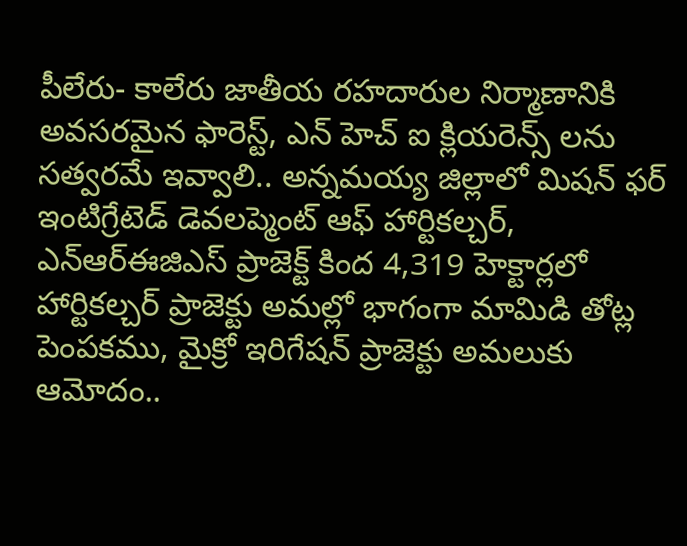పీలేరు- కాలేరు జాతీయ రహదారుల నిర్మాణానికి అవసరమైన ఫారెస్ట్, ఎన్ హెచ్ ఐ క్లియరెన్స్ లను సత్వరమే ఇవ్వాలి.. అన్నమయ్య జిల్లాలో మిషన్ ఫర్ ఇంటిగ్రేటెడ్ డెవలప్మెంట్ ఆఫ్ హార్టికల్చర్, ఎన్ఆర్ఈజిఎస్ ప్రాజెక్ట్ కింద 4,319 హెక్టార్లలో హార్టికల్చర్ ప్రాజెక్టు అమల్లో భాగంగా మామిడి తోట్ల పెంపకము, మైక్రో ఇరిగేషన్ ప్రాజెక్టు అమలుకు ఆమోదం..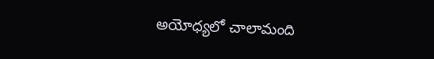అయోధ్యలో చాలామంది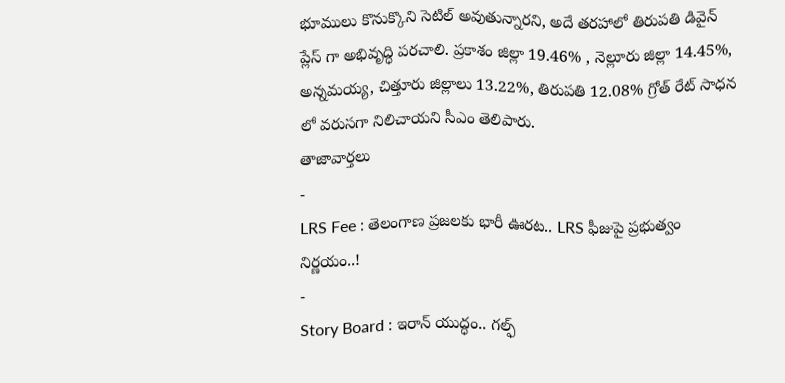భూములు కొనుక్కొని సెటిల్ అవుతున్నారని, అదే తరహాలో తిరుపతి డివైన్ ప్లేస్ గా అభివృద్ధి పరచాలి. ప్రకాశం జిల్లా 19.46% , నెల్లూరు జిల్లా 14.45%, అన్నమయ్య, చిత్తూరు జిల్లాలు 13.22%, తిరుపతి 12.08% గ్రోత్ రేట్ సాధన లో వరుసగా నిలిచాయని సీఎం తెలిపారు.
తాజావార్తలు
-
LRS Fee : తెలంగాణ ప్రజలకు భారీ ఊరట.. LRS ఫీజుపై ప్రభుత్వం నిర్ణయం..!
-
Story Board : ఇరాన్ యుద్ధం.. గల్ఫ్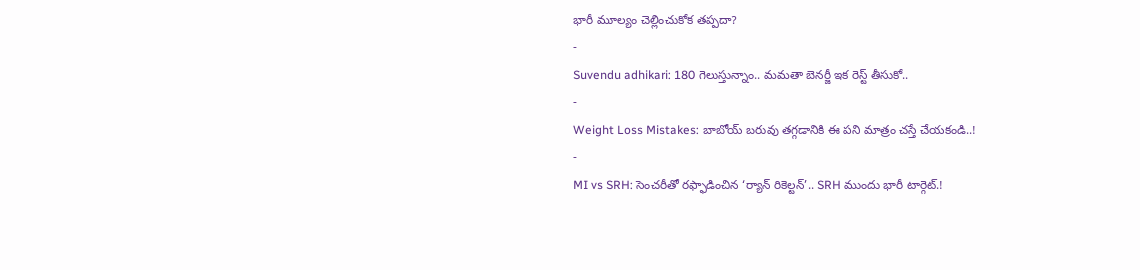భారీ మూల్యం చెల్లించుకోక తప్పదా?
-
Suvendu adhikari: 180 గెలుస్తున్నాం.. మమతా బెనర్జీ ఇక రెస్ట్ తీసుకో..
-
Weight Loss Mistakes: బాబోయ్ బరువు తగ్గడానికి ఈ పని మాత్రం చస్తే చేయకండి..!
-
MI vs SRH: సెంచరీతో రఫ్ఫాడించిన ‘ర్యాన్ రికెల్టన్’.. SRH ముందు భారీ టార్గెట్.!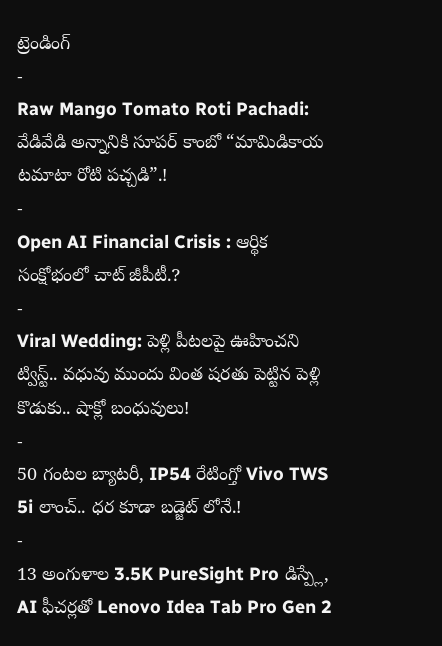ట్రెండింగ్
-
Raw Mango Tomato Roti Pachadi: వేడివేడి అన్నానికి సూపర్ కాంబో “మామిడికాయ టమాటా రోటి పచ్చడి”.!
-
Open AI Financial Crisis : ఆర్థిక సంక్షోభంలో చాట్ జీపీటీ.?
-
Viral Wedding: పెళ్లి పీటలపై ఊహించని ట్విస్ట్.. వధువు ముందు వింత షరతు పెట్టిన పెళ్లి కొడుకు.. షాక్లో బంధువులు!
-
50 గంటల బ్యాటరీ, IP54 రేటింగ్తో Vivo TWS 5i లాంచ్.. ధర కూడా బడ్జెట్ లోనే.!
-
13 అంగుళాల 3.5K PureSight Pro డిస్ప్లే, AI ఫీచర్లతో Lenovo Idea Tab Pro Gen 2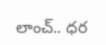లాంచ్.. ధర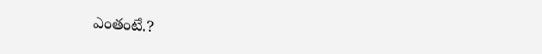ఎంతంటే.?